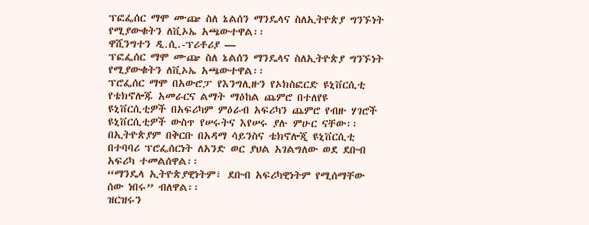ፕፎፌሰር ማሞ ሙጬ ስለ ኔልሰን ማንዴላና ስለኢትዮጵያ ግንኙነት የሚያውቁትን ለቪኦኤ አጫውተዋል፡፡
ዋሺንግተን ዲ.ሲ.-ፕሪቶሪያ —
ፕፎፌሰር ማሞ ሙጬ ስለ ኔልሰን ማንዴላና ስለኢትዮጵያ ግንኙነት የሚያውቁትን ለቪኦኤ አጫውተዋል፡፡
ፕሮፌሰር ማሞ በአውሮፓ የእንግሊዙን የኦክስፎርድ ዩኒቨርሲቲ የቴክኖሎጁ አመራርና ልማት ማዕከል ጨምሮ በተለየዩ ዩኒቨርሲቲዎች በአፍሪካም ምዕራብ አፍሪካን ጨምሮ የብዙ ሃገሮች ዩኒቨርሲቲዎች ውስጥ የሠሩትና እየሠሩ ያሉ ምሁር ናቸው፡፡
በኢትዮጵያም በቅርቡ በአዳማ ሳይንስና ቴክኖሎጂ ዩኒቨርሲቲ በተባባሪ ፕሮፌሰርነት ለአንድ ወር ያህል አገልግለው ወደ ደቡብ አፍሪካ ተመልሰዋል፡፡
“ማንዴላ ኢትዮጵያዊነትም፣ ደቡብ አፍሪካዊነትም የሚሰማቸው ሰው ነበሩ” ብለዋል፡፡
ዝርዝሩን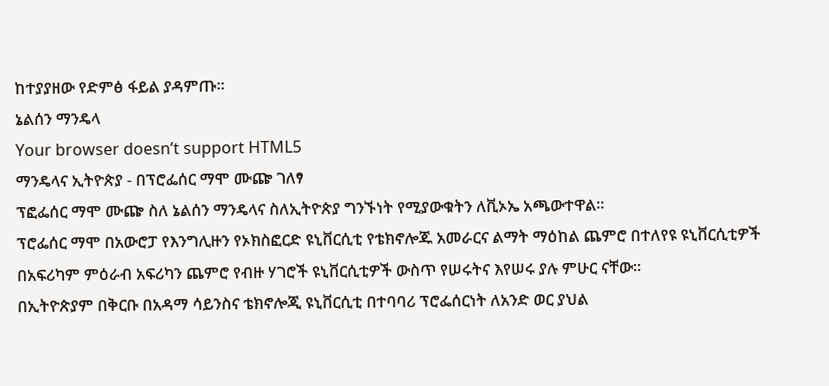ከተያያዘው የድምፅ ፋይል ያዳምጡ፡፡
ኔልሰን ማንዴላ
Your browser doesn’t support HTML5
ማንዴላና ኢትዮጵያ - በፕሮፌሰር ማሞ ሙጬ ገለፃ
ፕፎፌሰር ማሞ ሙጬ ስለ ኔልሰን ማንዴላና ስለኢትዮጵያ ግንኙነት የሚያውቁትን ለቪኦኤ አጫውተዋል፡፡
ፕሮፌሰር ማሞ በአውሮፓ የእንግሊዙን የኦክስፎርድ ዩኒቨርሲቲ የቴክኖሎጁ አመራርና ልማት ማዕከል ጨምሮ በተለየዩ ዩኒቨርሲቲዎች በአፍሪካም ምዕራብ አፍሪካን ጨምሮ የብዙ ሃገሮች ዩኒቨርሲቲዎች ውስጥ የሠሩትና እየሠሩ ያሉ ምሁር ናቸው፡፡
በኢትዮጵያም በቅርቡ በአዳማ ሳይንስና ቴክኖሎጂ ዩኒቨርሲቲ በተባባሪ ፕሮፌሰርነት ለአንድ ወር ያህል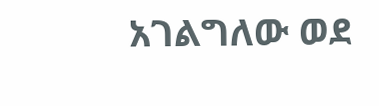አገልግለው ወደ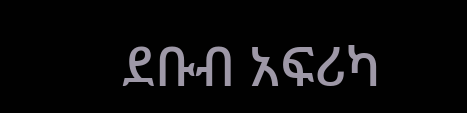ደቡብ አፍሪካ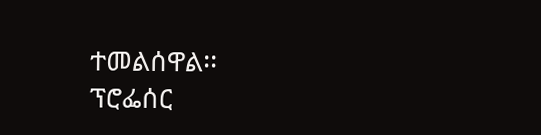ተመልሰዋል፡፡
ፕሮፌሰር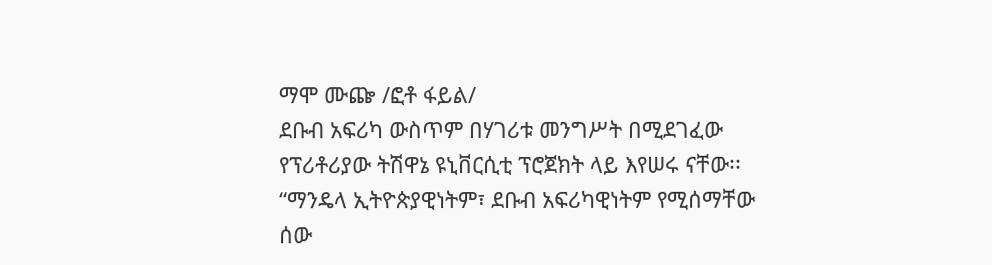ማሞ ሙጬ /ፎቶ ፋይል/
ደቡብ አፍሪካ ውስጥም በሃገሪቱ መንግሥት በሚደገፈው የፕሪቶሪያው ትሽዋኔ ዩኒቨርሲቲ ፕሮጀክት ላይ እየሠሩ ናቸው፡፡“ማንዴላ ኢትዮጵያዊነትም፣ ደቡብ አፍሪካዊነትም የሚሰማቸው ሰው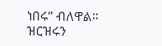ነበሩ” ብለዋል፡፡
ዝርዝሩን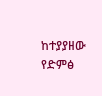ከተያያዘው የድምፅ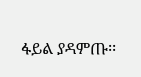ፋይል ያዳምጡ፡፡